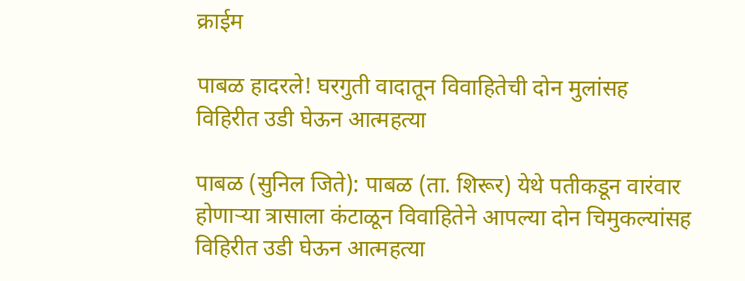क्राईम

पाबळ हादरले! घरगुती वादातून विवाहितेची दोन मुलांसह विहिरीत उडी घेऊन आत्महत्या

पाबळ (सुनिल जिते): पाबळ (ता. शिरूर) येथे पतीकडून वारंवार होणाऱ्या त्रासाला कंटाळून विवाहितेने आपल्या दोन चिमुकल्यांसह विहिरीत उडी घेऊन आत्महत्या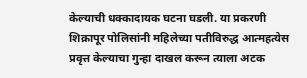केल्याची धक्कादायक घटना घडली. या प्रकरणी शिक्रापूर पोलिसांनी महिलेच्या पतीविरुद्ध आत्महत्येस प्रवृत्त केल्याचा गुन्हा दाखल करून त्याला अटक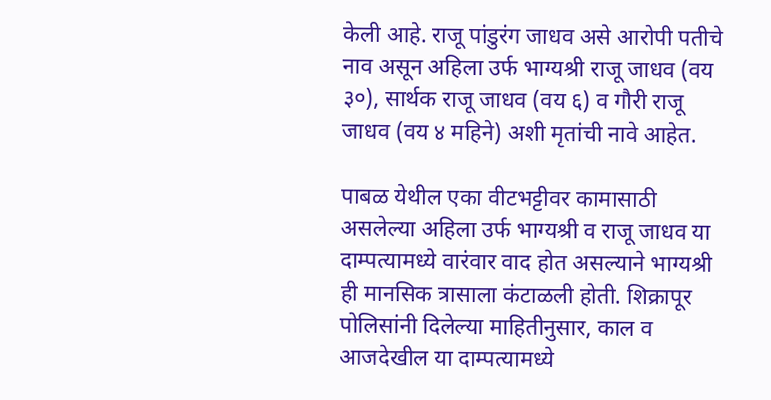केली आहे. राजू पांडुरंग जाधव असे आरोपी पतीचे नाव असून अहिला उर्फ भाग्यश्री राजू जाधव (वय ३०), सार्थक राजू जाधव (वय ६) व गौरी राजू जाधव (वय ४ महिने) अशी मृतांची नावे आहेत.

पाबळ येथील एका वीटभट्टीवर कामासाठी असलेल्या अहिला उर्फ भाग्यश्री व राजू जाधव या दाम्पत्यामध्ये वारंवार वाद होत असल्याने भाग्यश्री ही मानसिक त्रासाला कंटाळली होती. शिक्रापूर पोलिसांनी दिलेल्या माहितीनुसार, काल व आजदेखील या दाम्पत्यामध्ये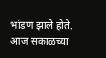भांडण झाले होते. आज सकाळच्या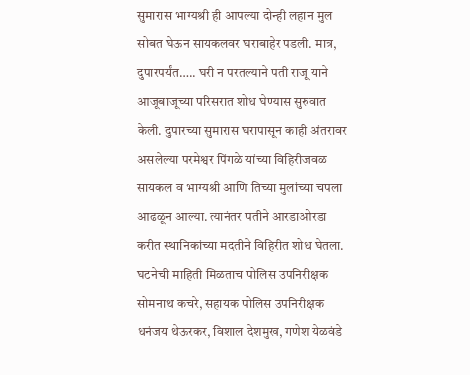सुमारास भाग्यश्री ही आपल्या दोन्ही लहान मुल सोबत घेऊन सायकलवर घराबाहेर पडली. मात्र, दुपारपर्यंत….. घरी न परतल्याने पती राजू याने आजूबाजूच्या परिसरात शोध घेण्यास सुरुवात केली. दुपारच्या सुमारास घरापासून काही अंतरावर असलेल्या परमेश्वर पिंगळे यांच्या विहिरीजवळ सायकल व भाग्यश्री आणि तिच्या मुलांच्या चपला आढळून आल्या. त्यानंतर पतीने आरडाओरडा करीत स्थानिकांच्या मदतीने विहिरीत शोध घेतला. घटनेची माहिती मिळताच पोलिस उपनिरीक्षक सोमनाथ कचरे, सहायक पोलिस उपनिरीक्षक धनंजय थेऊरकर, विशाल देशमुख, गणेश येळवंडे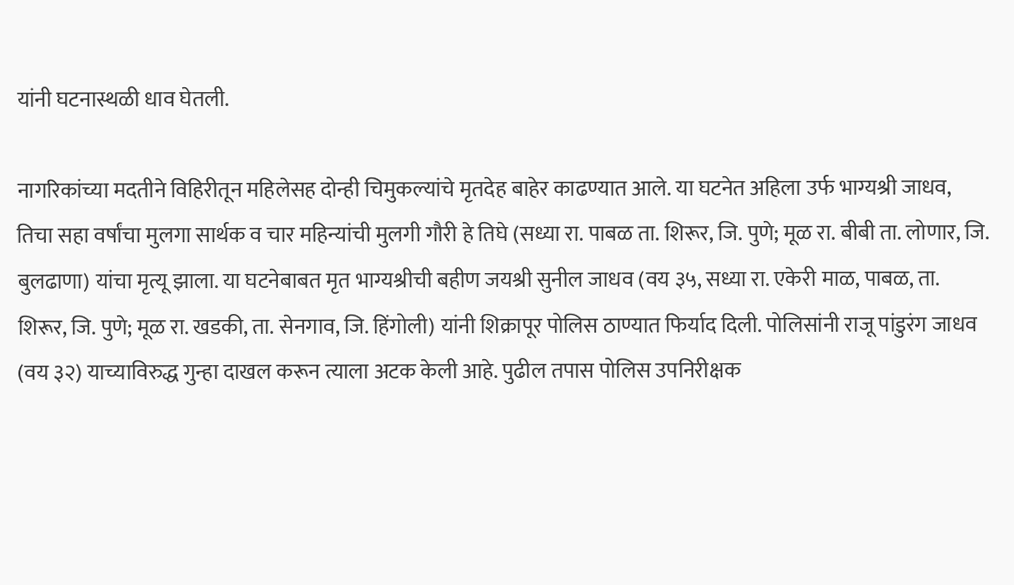यांनी घटनास्थळी धाव घेतली.

नागरिकांच्या मदतीने विहिरीतून महिलेसह दोन्ही चिमुकल्यांचे मृतदेह बाहेर काढण्यात आले. या घटनेत अहिला उर्फ भाग्यश्री जाधव, तिचा सहा वर्षांचा मुलगा सार्थक व चार महिन्यांची मुलगी गौरी हे तिघे (सध्या रा. पाबळ ता. शिरूर, जि. पुणे; मूळ रा. बीबी ता. लोणार, जि. बुलढाणा) यांचा मृत्यू झाला. या घटनेबाबत मृत भाग्यश्रीची बहीण जयश्री सुनील जाधव (वय ३५, सध्या रा. एकेरी माळ, पाबळ, ता. शिरूर, जि. पुणे; मूळ रा. खडकी, ता. सेनगाव, जि. हिंगोली) यांनी शिक्रापूर पोलिस ठाण्यात फिर्याद दिली. पोलिसांनी राजू पांडुरंग जाधव (वय ३२) याच्याविरुद्ध गुन्हा दाखल करून त्याला अटक केली आहे. पुढील तपास पोलिस उपनिरीक्षक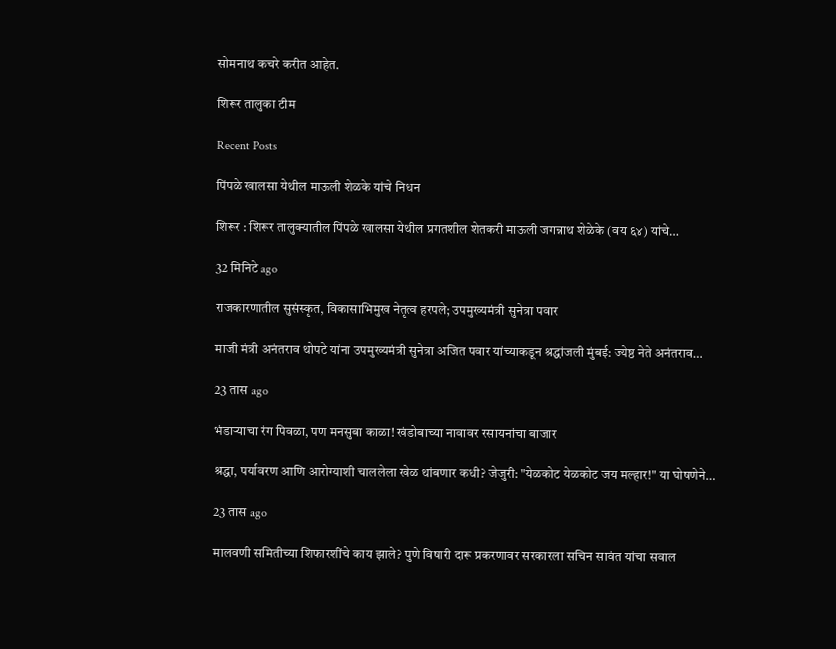सोमनाथ कचरे करीत आहेत.

शिरूर तालुका टीम

Recent Posts

पिंपळे खालसा येथील माऊली शेळके यांचे निधन

शिरूर : शिरूर तालुक्यातील पिंपळे खालसा येथील प्रगतशील शेतकरी माऊली जगन्नाथ शेळेके (वय ६४) यांचे…

32 मिनिटे ago

राजकारणातील सुसंस्कृत, विकासाभिमुख नेतृत्व हरपले; उपमुख्यमंत्री सुनेत्रा पवार

माजी मंत्री अनंतराव थोपटे यांना उपमुख्यमंत्री सुनेत्रा अजित पवार यांच्याकडून श्रद्धांजली मुंबई: ज्येष्ठ नेते अनंतराव…

23 तास ago

भंडाऱ्याचा रंग पिवळा, पण मनसुबा काळा! खंडोबाच्या नावावर रसायनांचा बाजार

श्रद्धा, पर्यावरण आणि आरोग्याशी चाललेला खेळ थांबणार कधी? जेजुरी: "येळकोट येळकोट जय मल्हार!" या घोषणेने…

23 तास ago

मालवणी समितीच्या शिफारशींचे काय झाले? पुणे विषारी दारू प्रकरणावर सरकारला सचिन सावंत यांचा सवाल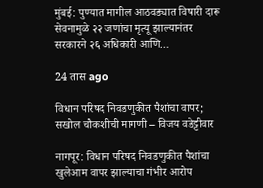मुंबई: पुण्यात मागील आठवड्यात विषारी दारू सेवनामुळे २२ जणांचा मृत्यू झाल्यानंतर सरकारने २६ अधिकारी आणि…

24 तास ago

विधान परिषद निवडणुकीत पैशांचा वापर; सखोल चौकशीची मागणी – विजय वडेट्टीवार

नागपूर: विधान परिषद निवडणुकीत पैशांचा खुलेआम वापर झाल्याचा गंभीर आरोप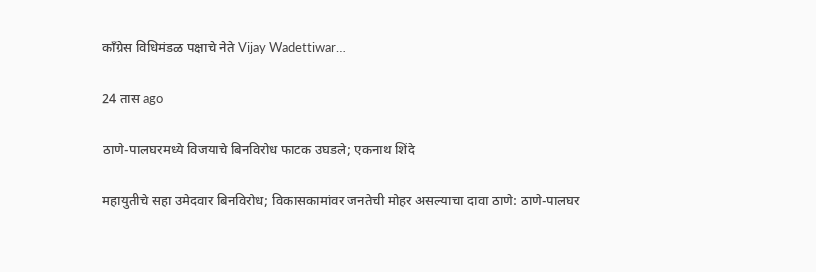काँग्रेस विधिमंडळ पक्षाचे नेते Vijay Wadettiwar…

24 तास ago

ठाणे-पालघरमध्ये विजयाचे बिनविरोध फाटक उघडले; एकनाथ शिंदे

महायुतीचे सहा उमेदवार बिनविरोध; विकासकामांवर जनतेची मोहर असल्याचा दावा ठाणे: ठाणे-पालघर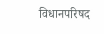विधानपरिषद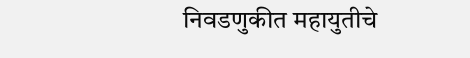निवडणुकीत महायुतीचे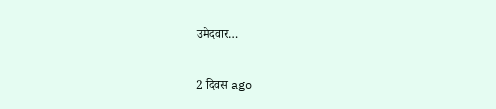उमेदवार…

2 दिवस ago